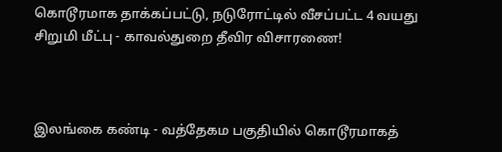கொடூரமாக தாக்கப்பட்டு, நடுரோட்டில் வீசப்பட்ட 4 வயது சிறுமி மீட்பு - காவல்துறை தீவிர விசாரணை!



இலங்கை கண்டி - வத்தேகம பகுதியில் கொடூரமாகத்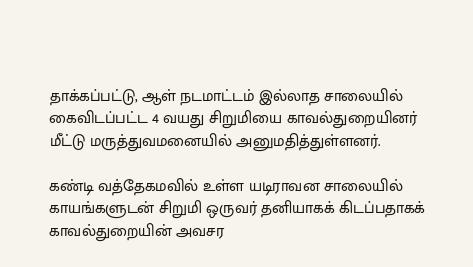தாக்கப்பட்டு, ஆள் நடமாட்டம் இல்லாத சாலையில் கைவிடப்பட்ட 4 வயது சிறுமியை காவல்துறையினர் மீட்டு மருத்துவமனையில் அனுமதித்துள்ளனர்.

கண்டி வத்தேகமவில் உள்ள யடிராவன சாலையில் காயங்களுடன் சிறுமி ஒருவர் தனியாகக் கிடப்பதாகக் காவல்துறையின் அவசர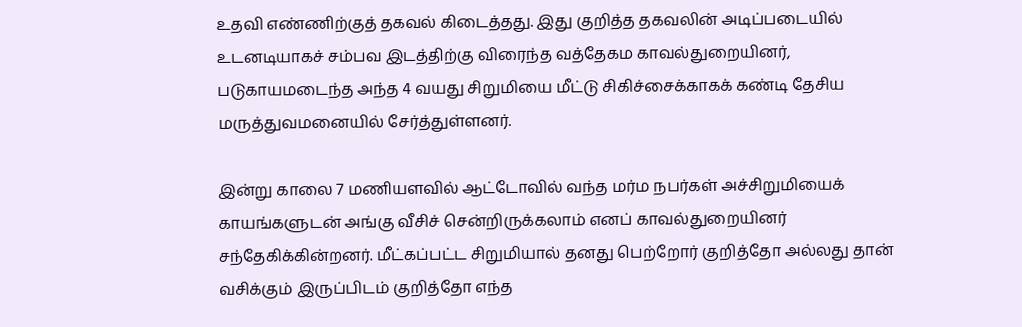உதவி எண்ணிற்குத் தகவல் கிடைத்தது. இது குறித்த தகவலின் அடிப்படையில் உடனடியாகச் சம்பவ இடத்திற்கு விரைந்த வத்தேகம காவல்துறையினர், படுகாயமடைந்த அந்த 4 வயது சிறுமியை மீட்டு சிகிச்சைக்காகக் கண்டி தேசிய மருத்துவமனையில் சேர்த்துள்ளனர்.

இன்று காலை 7 மணியளவில் ஆட்டோவில் வந்த மர்ம நபர்கள் அச்சிறுமியைக் காயங்களுடன் அங்கு வீசிச் சென்றிருக்கலாம் எனப் காவல்துறையினர் சந்தேகிக்கின்றனர். மீட்கப்பட்ட சிறுமியால் தனது பெற்றோர் குறித்தோ அல்லது தான் வசிக்கும் இருப்பிடம் குறித்தோ எந்த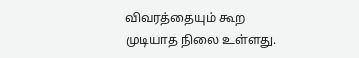விவரத்தையும் கூற முடியாத நிலை உள்ளது.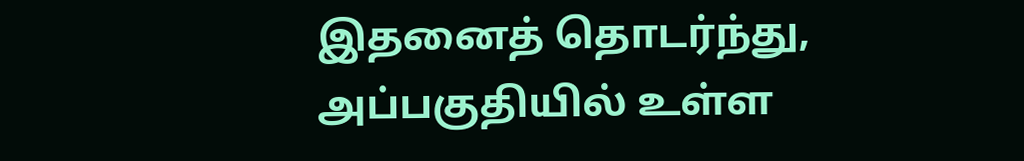இதனைத் தொடர்ந்து, அப்பகுதியில் உள்ள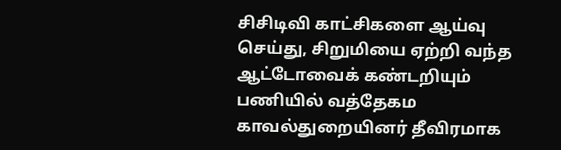சிசிடிவி காட்சிகளை ஆய்வு செய்து, சிறுமியை ஏற்றி வந்த ஆட்டோவைக் கண்டறியும் பணியில் வத்தேகம காவல்துறையினர் தீவிரமாக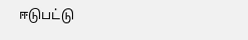ஈடுபட்டு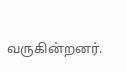வருகின்றனர்.